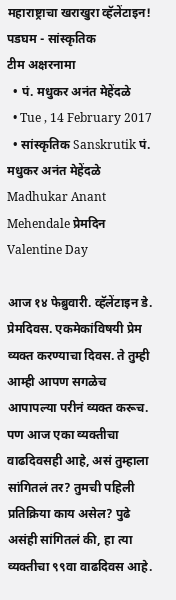महाराष्ट्राचा खराखुरा व्हॅलेंटाइन!
पडघम - सांस्कृतिक
टीम अक्षरनामा
  • पं. मधुकर अनंत मेहेंदळे
  • Tue , 14 February 2017
  • सांस्कृतिक Sanskrutik पं. मधुकर अनंत मेहेंदळे Madhukar Anant Mehendale प्रेमदिन Valentine Day

आज १४ फेब्रुवारी. व्हॅलेंटाइन डे. प्रेमदिवस. एकमेकांविषयी प्रेम व्यक्त करण्याचा दिवस. ते तुम्ही आम्ही आपण सगळेच आपापल्या परीनं व्यक्त करूच. पण आज एका व्यक्तीचा वाढदिवसही आहे, असं तुम्हाला सांगितलं तर? तुमची पहिली प्रतिक्रिया काय असेल? पुढे असंही सांगितलं की, हा त्या व्यक्तीचा ९९वा वाढदिवस आहे.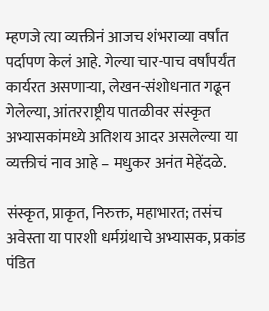म्हणजे त्या व्यक्तीनं आजच शंभराव्या वर्षांत पर्दापण केलं आहे. गेल्या चार-पाच वर्षांपर्यंत कार्यरत असणाऱ्या, लेखन-संशोधनात गढून गेलेल्या, आंतरराष्ट्रीय पातळीवर संस्कृत अभ्यासकांमध्ये अतिशय आदर असलेल्या या व्यक्तीचं नाव आहे – मधुकर अनंत मेहेंदळे.

संस्कृत, प्राकृत, निरुक्त, महाभारत; तसंच अवेस्ता या पारशी धर्मग्रंथाचे अभ्यासक, प्रकांड पंडित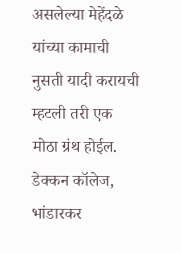असलेल्या मेहेंदळे यांच्या कामाची नुसती यादी करायची म्हटली तरी एक मोठा ग्रंथ होईल. डेक्कन कॉलेज, भांडारकर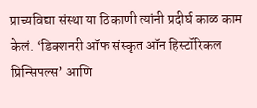प्राच्यविद्या संस्था या ठिकाणी त्यांनी प्रदीर्घ काळ काम केलं. ‘डिक्शनरी ऑफ संस्कृत ऑन हिस्टॉरिकल प्रिन्सिपल्स’ आणि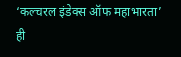‘कल्चरल इंडेक्स ऑफ महाभारता’ ही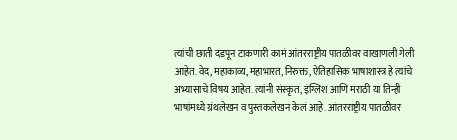त्यांची छाती दडपून टाकणारी कामं आंतरराष्ट्रीय पातळीवर वाखाणली गेली आहेत. वेद, महाकाव्य, महाभारत, निरुक्त, ऐतिहासिक भाषाशास्त्र हे त्यांचे अभ्यासाचे विषय आहेत. त्यांनी संस्कृत, इंग्लिश आणि मराठी या तिन्ही भाषांमध्ये ग्रंथलेखन व पुस्तकलेखन केलं आहे. आंतरराष्ट्रीय पातळीवर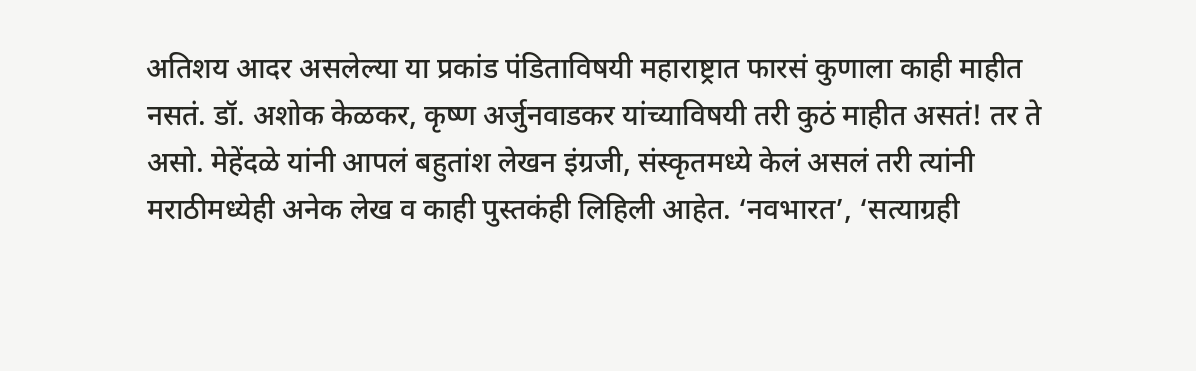अतिशय आदर असलेल्या या प्रकांड पंडिताविषयी महाराष्ट्रात फारसं कुणाला काही माहीत नसतं. डॉ. अशोक केळकर, कृष्ण अर्जुनवाडकर यांच्याविषयी तरी कुठं माहीत असतं! तर ते असो. मेहेंदळे यांनी आपलं बहुतांश लेखन इंग्रजी, संस्कृतमध्ये केलं असलं तरी त्यांनी मराठीमध्येही अनेक लेख व काही पुस्तकंही लिहिली आहेत. ‘नवभारत’, ‘सत्याग्रही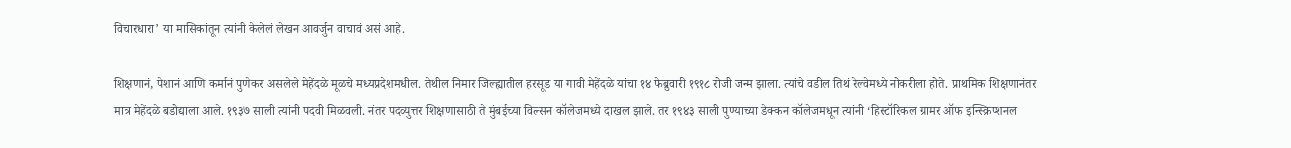विचारधारा’ या मासिकांतून त्यांनी केलेलं लेखन आवर्जुन वाचावं असं आहे.

शिक्षणानं, पेशानं आणि कर्मानं पुणेकर असलेले मेहेंदळे मूळचे मध्यप्रदेशमधील. तेथील निमार जिल्ह्यातील हरसूड या गावी मेहेंदळे यांचा १४ फेब्रुवारी १९१८ रोजी जन्म झाला. त्यांचे वडील तिथं रेल्वेमध्ये नोकरीला होते. प्राथमिक शिक्षणानंतर मात्र मेहेंदळे बडोद्याला आले. १९३७ साली त्यांनी पदवी मिळवली. नंतर पदव्युत्तर शिक्षणासाठी ते मुंबईच्या विल्सन कॉलेजमध्ये दाखल झाले. तर १९४३ साली पुण्याच्या डेक्कन कॉलेजमधून त्यांनी ‘हिस्टॉरिकल ग्रामर ऑफ इन्स्क्रिप्शनल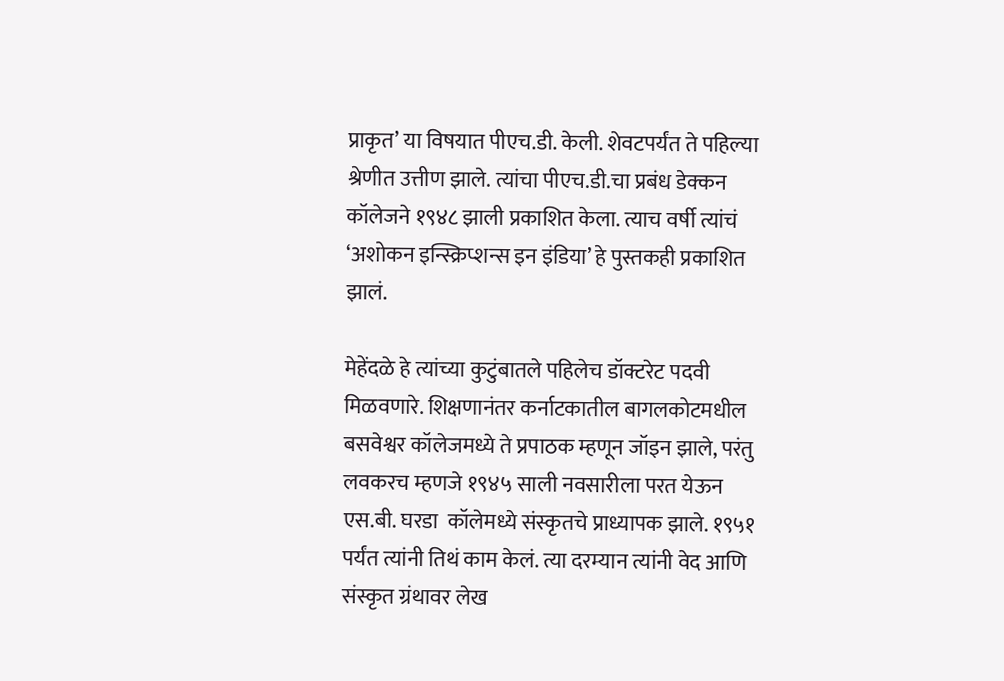प्राकृत’ या विषयात पीएच.डी. केली. शेवटपर्यंत ते पहिल्या श्रेणीत उत्तीण झाले. त्यांचा पीएच.डी.चा प्रबंध डेक्कन कॉलेजने १९४८ झाली प्रकाशित केला. त्याच वर्षी त्यांचं ‘अशोकन इन्स्क्रिप्शन्स इन इंडिया’ हे पुस्तकही प्रकाशित झालं.

मेहेंदळे हे त्यांच्या कुटुंबातले पहिलेच डॉक्टरेट पदवी मिळवणारे. शिक्षणानंतर कर्नाटकातील बागलकोटमधील बसवेश्वर कॉलेजमध्ये ते प्रपाठक म्हणून जॉइन झाले, परंतु लवकरच म्हणजे १९४५ साली नवसारीला परत येऊन एस.बी. घरडा  कॉलेमध्ये संस्कृतचे प्राध्यापक झाले. १९५१ पर्यंत त्यांनी तिथं काम केलं. त्या दरम्यान त्यांनी वेद आणि संस्कृत ग्रंथावर लेख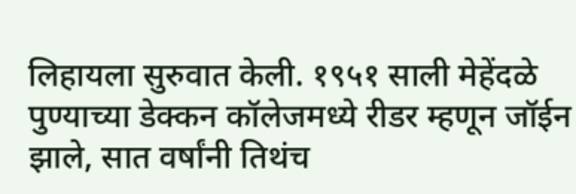लिहायला सुरुवात केली. १९५१ साली मेहेंदळे पुण्याच्या डेक्कन कॉलेजमध्ये रीडर म्हणून जॉईन झाले, सात वर्षांनी तिथंच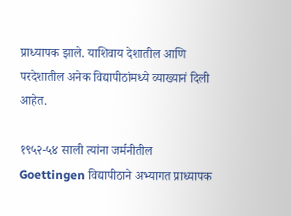प्राध्यापक झाले. याशिवाय देशातील आणि परदेशातील अनेक विद्यापीठांमध्ये व्याख्यानं दिली आहेत.

१९५२-५४ साली त्यांना जर्मनीतील Goettingen विद्यापीठाने अभ्यागत प्राध्यापक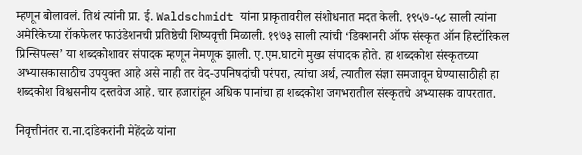म्हणून बोलावलं. तिथं त्यांनी प्रा. ई. Waldschmidt यांना प्राकृतावरील संशोधनात मदत केली. १९५७-५८ साली त्यांना अमेरिकेच्या रॉकफेलर फाउंडेशनची प्रतिष्ठेची शिष्यवृत्ती मिळाली. १९७३ साली त्यांची ‘डिक्शनरी ऑफ संस्कृत ऑन हिस्टॉरिकल प्रिन्सिपल्स’ या शब्दकोशावर संपादक म्हणून नेमणूक झाली. ए.एम.घाटगे मुख्य संपादक होते. हा शब्दकोश संस्कृतच्या अभ्यासकासाठीच उपयुक्त आहे असे नाही तर वेद-उपनिषदांची परंपरा, त्यांचा अर्थ, त्यातील संज्ञा समजावून घेण्यासाठीही हा शब्दकोश विश्वसनीय दस्तवेज आहे. चार हजारांहून अधिक पानांचा हा शब्दकोश जगभरातील संस्कृतचे अभ्यासक वापरतात.

निवृत्तीनंतर रा.ना.दांडेकरांनी मेहेंदळे यांना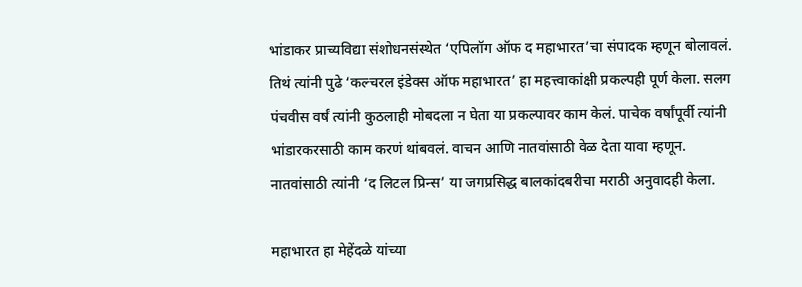भांडाकर प्राच्यविद्या संशोधनसंस्थेत ‘एपिलॉग ऑफ द महाभारत’चा संपादक म्हणून बोलावलं. तिथं त्यांनी पुढे ‘कल्चरल इंडेक्स ऑफ महाभारत’ हा महत्त्वाकांक्षी प्रकल्पही पूर्ण केला. सलग पंचवीस वर्षं त्यांनी कुठलाही मोबदला न घेता या प्रकल्पावर काम केलं. पाचेक वर्षांपूर्वी त्यांनी भांडारकरसाठी काम करणं थांबवलं. वाचन आणि नातवांसाठी वेळ देता यावा म्हणून. नातवांसाठी त्यांनी ‘द लिटल प्रिन्स’ या जगप्रसिद्ध बालकांदबरीचा मराठी अनुवादही केला.

महाभारत हा मेहेंदळे यांच्या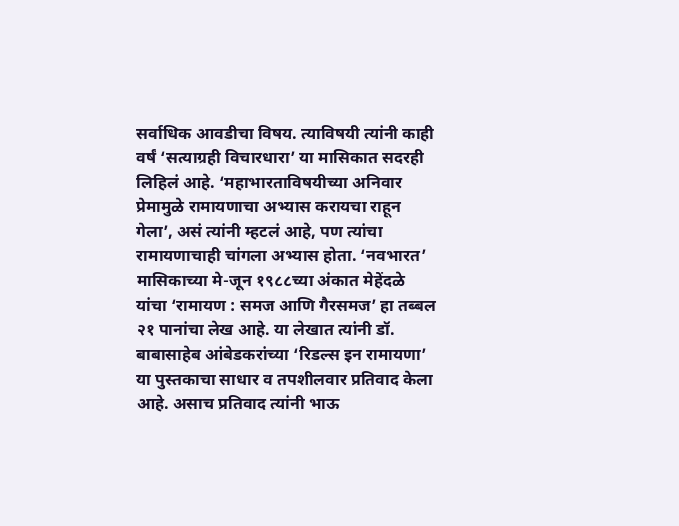सर्वाधिक आवडीचा विषय. त्याविषयी त्यांनी काही वर्षं ‘सत्याग्रही विचारधारा’ या मासिकात सदरही लिहिलं आहे. ‘महाभारताविषयीच्या अनिवार प्रेमामुळे रामायणाचा अभ्यास करायचा राहून गेला’, असं त्यांनी म्हटलं आहे, पण त्यांचा रामायणाचाही चांगला अभ्यास होता. ‘नवभारत’ मासिकाच्या मे-जून १९८८च्या अंकात मेहेंदळे यांचा ‘रामायण : समज आणि गैरसमज’ हा तब्बल २१ पानांचा लेख आहे. या लेखात त्यांनी डॉ. बाबासाहेब आंबेडकरांच्या ‘रिडल्स इन रामायणा’ या पुस्तकाचा साधार व तपशीलवार प्रतिवाद केला आहे. असाच प्रतिवाद त्यांनी भाऊ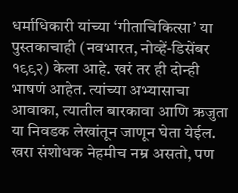धर्माधिकारी यांच्या ‘गीताचिकित्सा’ या पुस्तकाचाही (नवभारत, नोव्हें-डिसेंबर १९९२) केला आहे. खरं तर ही दोन्ही भाषणं आहेत. त्यांच्या अभ्यासाचा आवाका, त्यातील बारकावा आणि ऋजुता या निवडक लेखांतून जाणून घेता येईल. खरा संशोधक नेहमीच नम्र असतो, पण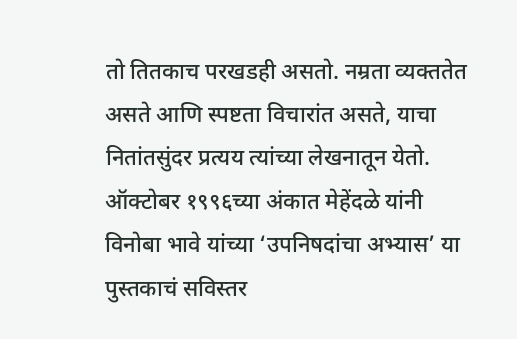तो तितकाच परखडही असतो. नम्रता व्यक्ततेत असते आणि स्पष्टता विचारांत असते, याचा नितांतसुंदर प्रत्यय त्यांच्या लेखनातून येतो. ऑक्टोबर १९९६च्या अंकात मेहेंदळे यांनी विनोबा भावे यांच्या ‘उपनिषदांचा अभ्यास’ या पुस्तकाचं सविस्तर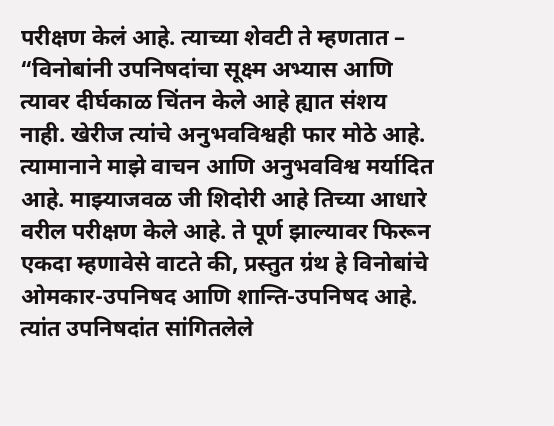परीक्षण केलं आहे. त्याच्या शेवटी ते म्हणतात – “विनोबांनी उपनिषदांचा सूक्ष्म अभ्यास आणि त्यावर दीर्घकाळ चिंतन केले आहे ह्यात संशय नाही. खेरीज त्यांचे अनुभवविश्वही फार मोठे आहे. त्यामानाने माझे वाचन आणि अनुभवविश्व मर्यादित आहे. माझ्याजवळ जी शिदोरी आहे तिच्या आधारे वरील परीक्षण केले आहे. ते पूर्ण झाल्यावर फिरून एकदा म्हणावेसे वाटते की, प्रस्तुत ग्रंथ हे विनोबांचे ओमकार-उपनिषद आणि शान्ति-उपनिषद आहे. त्यांत उपनिषदांत सांगितलेले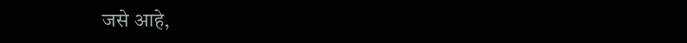जसे आहे,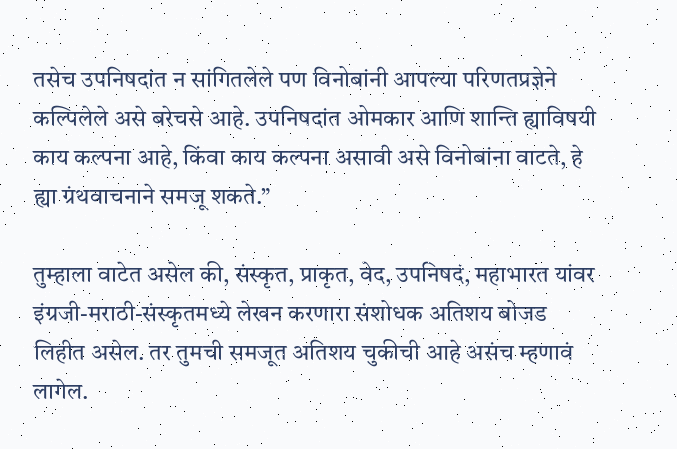तसेच उपनिषदांत न सांगितलेले पण विनोबांनी आपल्या परिणतप्रज्ञेने कल्पिलेले असे बरेचसे आहे. उपनिषदांत ओमकार आणि शान्ति ह्याविषयी काय कल्पना आहे, किंवा काय कल्पना असावी असे विनोबांना वाटते, हे ह्या ग्रंथवाचनाने समजू शकते.”

तुम्हाला वाटेत असेल की, संस्कृत, प्राकृत, वेद, उपनिषदं, महाभारत यांवर इंग्रजी-मराठी-संस्कृतमध्ये लेखन करणारा संशोधक अतिशय बोजड लिहीत असेल. तर तुमची समजूत अतिशय चुकीची आहे असंच म्हणावं लागेल.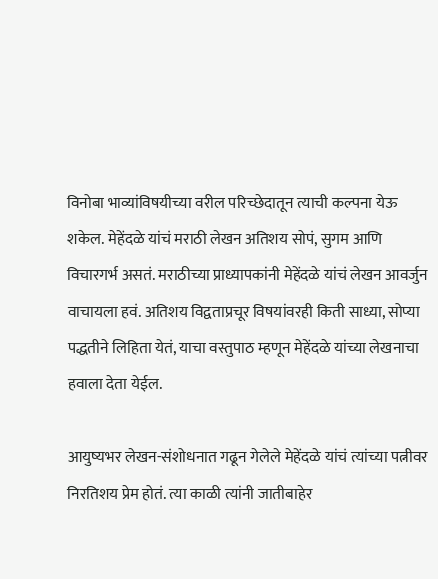विनोबा भाव्यांविषयीच्या वरील परिच्छेदातून त्याची कल्पना येऊ शकेल. मेहेंदळे यांचं मराठी लेखन अतिशय सोपं, सुगम आणि विचारगर्भ असतं. मराठीच्या प्राध्यापकांनी मेहेंदळे यांचं लेखन आवर्जुन वाचायला हवं. अतिशय विद्वताप्रचूर विषयांवरही किती साध्या, सोप्या पद्धतीने लिहिता येतं, याचा वस्तुपाठ म्हणून मेहेंदळे यांच्या लेखनाचा हवाला देता येईल.

आयुष्यभर लेखन-संशोधनात गढून गेलेले मेहेंदळे यांचं त्यांच्या पत्नीवर निरतिशय प्रेम होतं. त्या काळी त्यांनी जातीबाहेर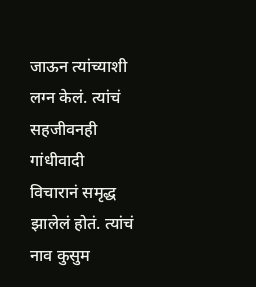जाऊन त्यांच्याशी लग्न केलं. त्यांचं सहजीवनही गांधीवादी विचारानं समृद्ध झालेलं होतं. त्यांचं नाव कुसुम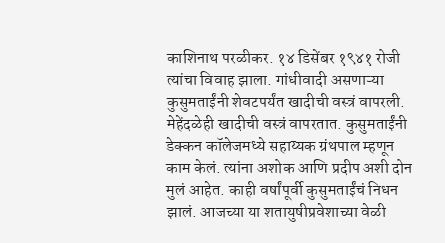काशिनाथ परळीकर. १४ डिसेंबर १९४१ रोजी त्यांचा विवाह झाला. गांधीवादी असणाऱ्या कुसुमताईंनी शेवटपर्यंत खादीची वस्त्रं वापरली. मेहेंदळेही खादीची वस्त्रं वापरतात. कुसुमताईंनी डेक्कन कॉलेजमध्ये सहाय्यक ग्रंथपाल म्हणून काम केलं. त्यांना अशोक आणि प्रदीप अशी दोन मुलं आहेत. काही वर्षांपूर्वी कुसुमताईंचं निधन झालं. आजच्या या शतायुषीप्रवेशाच्या वेळी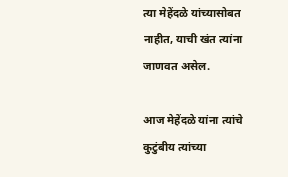त्या मेहेंदळे यांच्यासोबत नाहीत, याची खंत त्यांना जाणवत असेल.

आज मेहेंदळे यांना त्यांचे कुटुंबीय त्यांच्या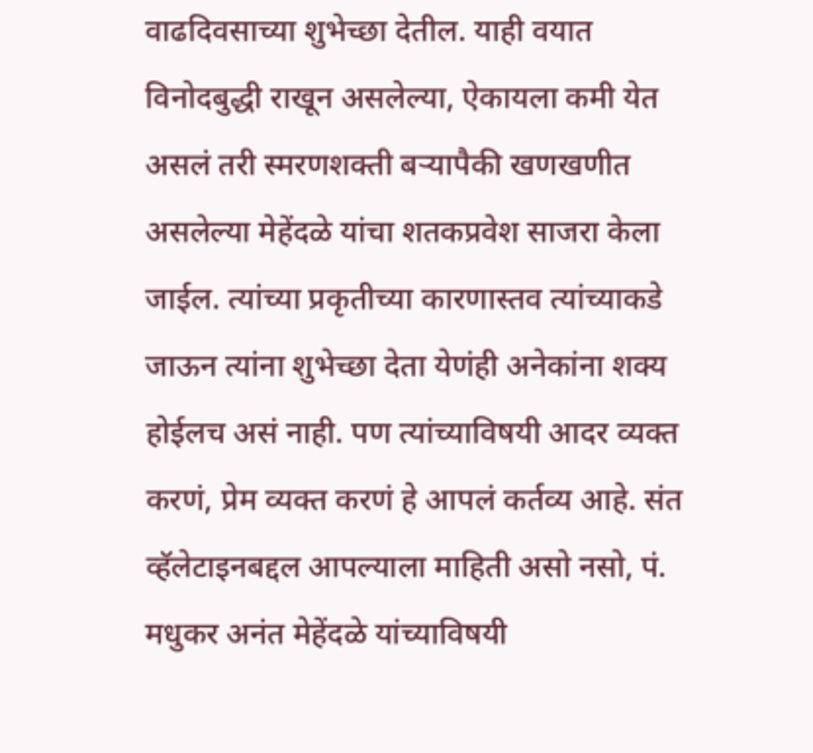वाढदिवसाच्या शुभेच्छा देतील. याही वयात विनोदबुद्धी राखून असलेल्या, ऐकायला कमी येत असलं तरी स्मरणशक्ती बऱ्यापैकी खणखणीत असलेल्या मेहेंदळे यांचा शतकप्रवेश साजरा केला जाईल. त्यांच्या प्रकृतीच्या कारणास्तव त्यांच्याकडे जाऊन त्यांना शुभेच्छा देता येणंही अनेकांना शक्य होईलच असं नाही. पण त्यांच्याविषयी आदर व्यक्त करणं, प्रेम व्यक्त करणं हे आपलं कर्तव्य आहे. संत व्हॅलेटाइनबद्दल आपल्याला माहिती असो नसो, पं. मधुकर अनंत मेहेंदळे यांच्याविषयी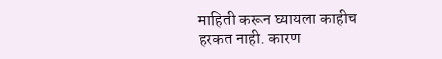माहिती करून घ्यायला काहीच हरकत नाही. कारण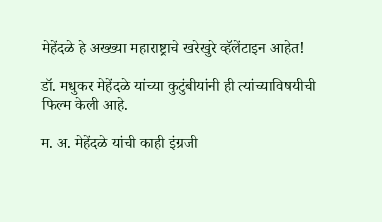मेहेंदळे हे अख्ख्या महाराष्ट्राचे खरेखुरे व्हॅलेंटाइन आहेत!

डॉ. मधुकर मेहेंदळे यांच्या कुटुंबीयांनी ही त्यांच्याविषयीची फिल्म केली आहे.

म. अ. मेहेंदळे यांची काही इंग्रजी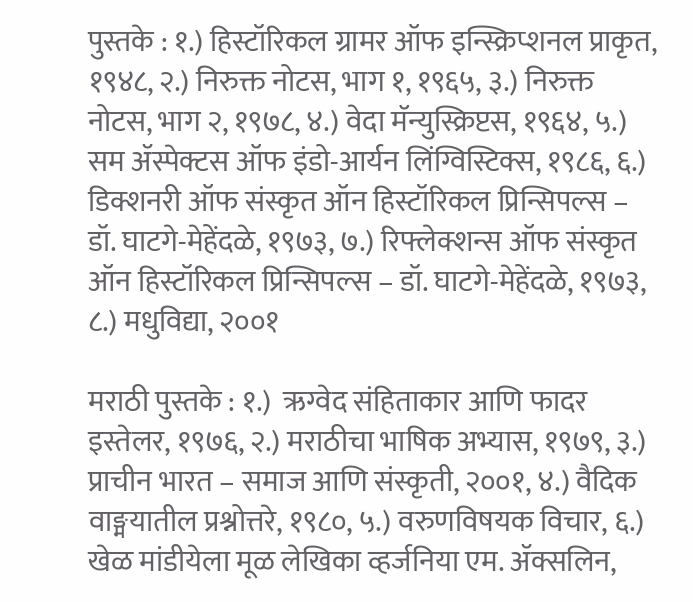पुस्तके : १.) हिस्टॉरिकल ग्रामर ऑफ इन्स्क्रिप्शनल प्राकृत, १९४८, २.) निरुक्त नोटस, भाग १, १९६५, ३.) निरुक्त नोटस, भाग २, १९७८, ४.) वेदा मॅन्युस्क्रिप्टस, १९६४, ५.) सम ॲस्पेक्टस ऑफ इंडो-आर्यन लिंग्विस्टिक्स, १९८६, ६.) डिक्शनरी ऑफ संस्कृत ऑन हिस्टॉरिकल प्रिन्सिपल्स – डॉ. घाटगे-मेहेंदळे, १९७३, ७.) रिफ्लेक्शन्स ऑफ संस्कृत ऑन हिस्टॉरिकल प्रिन्सिपल्स – डॉ. घाटगे-मेहेंदळे, १९७३, ८.) मधुविद्या, २००१

मराठी पुस्तके : १.)  ऋग्वेद संहिताकार आणि फादर इस्तेलर, १९७६, २.) मराठीचा भाषिक अभ्यास, १९७९, ३.) प्राचीन भारत – समाज आणि संस्कृती, २००१, ४.) वैदिक वाङ्मयातील प्रश्नोत्तरे, १९८०, ५.) वरुणविषयक विचार, ६.) खेळ मांडीयेला मूळ लेखिका व्हर्जनिया एम. ॲक्सलिन,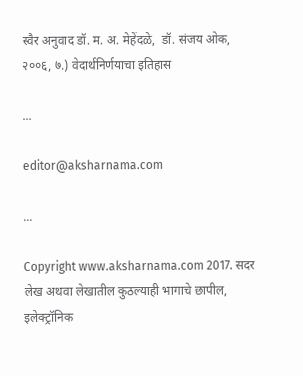स्वैर अनुवाद डॉ. म. अ. मेहेंदळे,  डॉ. संजय ओक, २००६, ७.) वेदार्थनिर्णयाचा इतिहास

...

editor@aksharnama.com

...

Copyright www.aksharnama.com 2017. सदर लेख अथवा लेखातील कुठल्याही भागाचे छापील, इलेक्ट्रॉनिक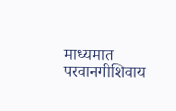माध्यमात परवानगीशिवाय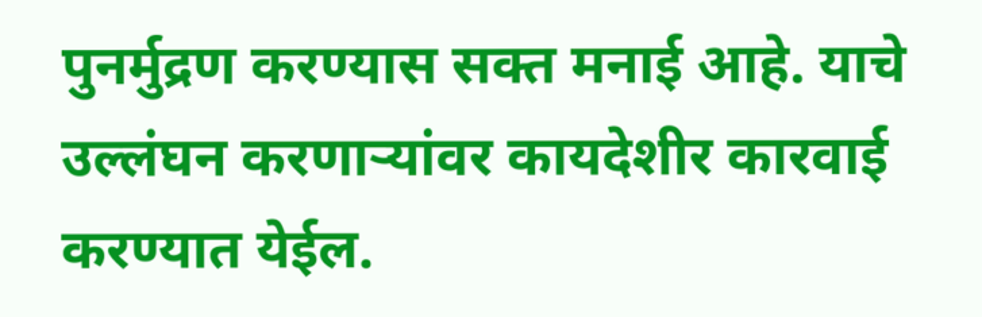पुनर्मुद्रण करण्यास सक्त मनाई आहे. याचे उल्लंघन करणाऱ्यांवर कायदेशीर कारवाई करण्यात येईल.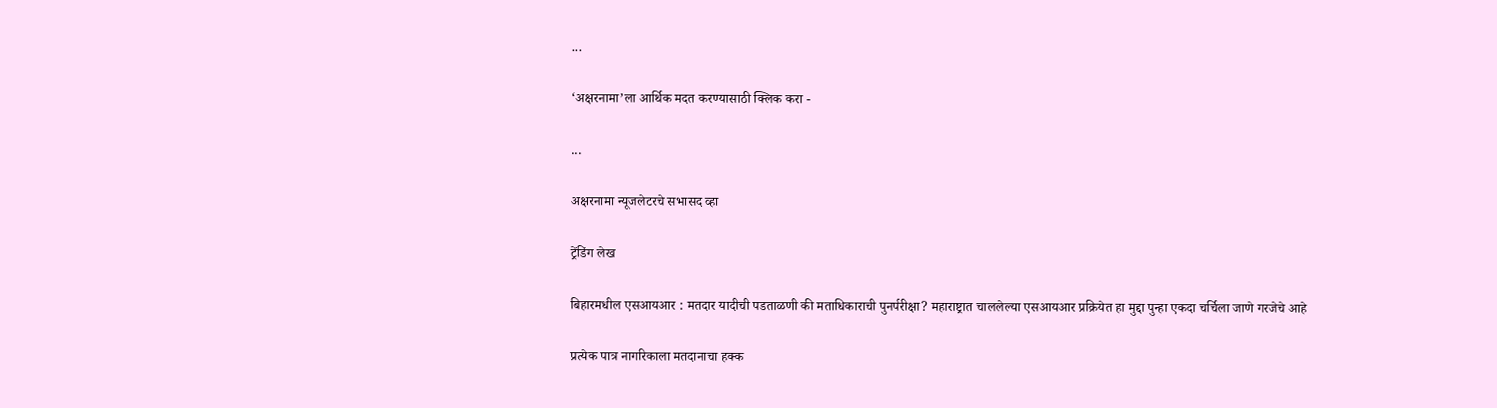...

‘अक्षरनामा’ला आर्थिक मदत करण्यासाठी क्लिक करा -

...

अक्षरनामा न्यूजलेटरचे सभासद व्हा

ट्रेंडिंग लेख

बिहारमधील एसआयआर : मतदार यादीची पडताळणी की मताधिकाराची पुनर्परीक्षा? महाराष्ट्रात चाललेल्या एसआयआर प्रक्रियेत हा मुद्दा पुन्हा एकदा चर्चिला जाणे गरजेचे आहे

प्रत्येक पात्र नागरिकाला मतदानाचा हक्क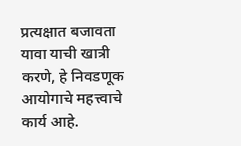प्रत्यक्षात बजावता यावा याची खात्री करणे, हे निवडणूक आयोगाचे महत्त्वाचे कार्य आहे.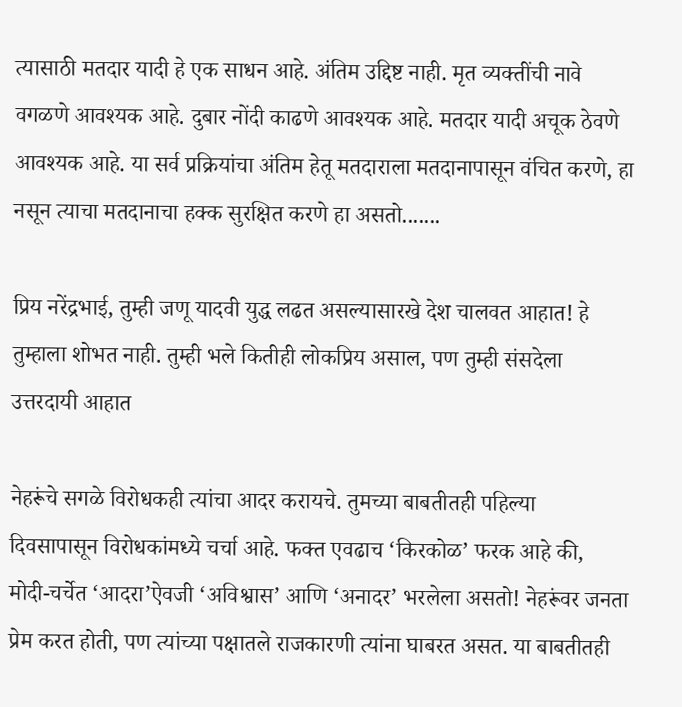त्यासाठी मतदार यादी हे एक साधन आहे. अंतिम उद्दिष्ट नाही. मृत व्यक्तींची नावे वगळणे आवश्यक आहे. दुबार नोंदी काढणे आवश्यक आहे. मतदार यादी अचूक ठेवणे आवश्यक आहे. या सर्व प्रक्रियांचा अंतिम हेतू मतदाराला मतदानापासून वंचित करणे, हा नसून त्याचा मतदानाचा हक्क सुरक्षित करणे हा असतो.......

प्रिय नरेंद्रभाई, तुम्ही जणू यादवी युद्ध लढत असल्यासारखे देश चालवत आहात! हे तुम्हाला शोभत नाही. तुम्ही भले कितीही लोकप्रिय असाल, पण तुम्ही संसदेला उत्तरदायी आहात

नेहरूंचे सगळे विरोधकही त्यांचा आदर करायचे. तुमच्या बाबतीतही पहिल्या दिवसापासून विरोधकांमध्ये चर्चा आहे. फक्त एवढाच ‘किरकोळ’ फरक आहे की, मोदी-चर्चेत ‘आदरा’ऐवजी ‘अविश्वास’ आणि ‘अनादर’ भरलेला असतो! नेहरूंवर जनता प्रेम करत होती, पण त्यांच्या पक्षातले राजकारणी त्यांना घाबरत असत. या बाबतीतही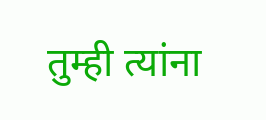तुम्ही त्यांना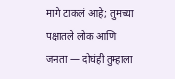मागे टाकलं आहे; तुमच्या पक्षातले लोक आणि जनता — दोघंही तुम्हाला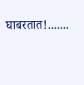घाबरतात!.......